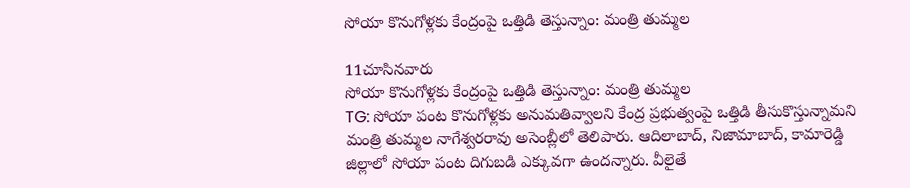సోయా కొనుగోళ్లకు కేంద్రంపై ఒత్తిడి తెస్తున్నాం: మంత్రి తుమ్మల

11చూసినవారు
సోయా కొనుగోళ్లకు కేంద్రంపై ఒత్తిడి తెస్తున్నాం: మంత్రి తుమ్మల
TG: సోయా పంట కొనుగోళ్లకు అనుమతివ్వాలని కేంద్ర ప్రభుత్వంపై ఒత్తిడి తీసుకొస్తున్నామని మంత్రి తుమ్మల నాగేశ్వరరావు అసెంబ్లీలో తెలిపారు. ఆదిలాబాద్, నిజామాబాద్, కామారెడ్డి జిల్లాలో సోయా పంట దిగుబడి ఎక్కువగా ఉందన్నారు. వీలైతే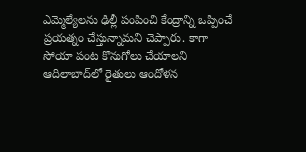ఎమ్మెల్యేలను ఢిల్లీ పంపించి కేంద్రాన్ని ఒప్పించే ప్రయత్నం చేస్తున్నామని చెప్పారు. కాగా సోయా పంట కొనుగోలు చేయాలని ఆదిలాబాద్‌లో రైతులు ఆందోళన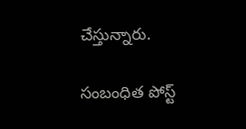చేస్తున్నారు.

సంబంధిత పోస్ట్